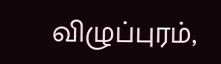விழுப்புரம்,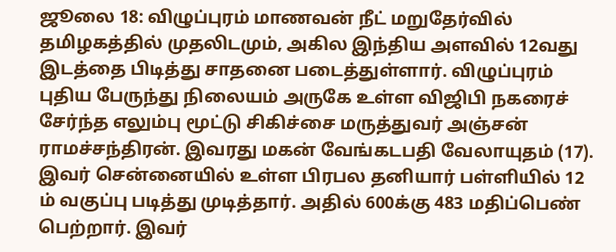ஜூலை 18: விழுப்புரம் மாணவன் நீட் மறுதேர்வில் தமிழகத்தில் முதலிடமும், அகில இந்திய அளவில் 12வது இடத்தை பிடித்து சாதனை படைத்துள்ளார். விழுப்புரம் புதிய பேருந்து நிலையம் அருகே உள்ள விஜிபி நகரைச் சேர்ந்த எலும்பு மூட்டு சிகிச்சை மருத்துவர் அஞ்சன் ராமச்சந்திரன். இவரது மகன் வேங்கடபதி வேலாயுதம் (17). இவர் சென்னையில் உள்ள பிரபல தனியார் பள்ளியில் 12 ம் வகுப்பு படித்து முடித்தார். அதில் 600க்கு 483 மதிப்பெண் பெற்றார். இவர்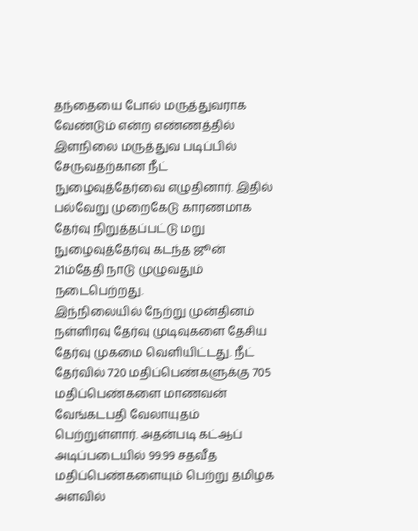தந்தையை போல் மருத்துவராக வேண்டும் என்ற எண்ணத்தில் இளநிலை மருத்துவ படிப்பில் சேருவதற்கான நீட் நுழைவுத்தேர்வை எழுதினார். இதில் பல்வேறு முறைகேடு காரணமாக தேர்வு நிறுத்தப்பட்டு மறு நுழைவுத்தேர்வு கடந்த ஜூன் 21ம்தேதி நாடு முழுவதும் நடைபெற்றது.
இந்நிலையில் நேற்று முன்தினம் நள்ளிரவு தேர்வு முடிவுகளை தேசிய தேர்வு முகமை வெளியிட்டது. நீட் தேர்வில் 720 மதிப்பெண்களுக்கு 705 மதிப்பெண்களை மாணவன் வேங்கடபதி வேலாயுதம் பெற்றுள்ளார். அதன்படி கட்ஆப் அடிப்படையில் 99.99 சதவீத மதிப்பெண்களையும் பெற்று தமிழக அளவில்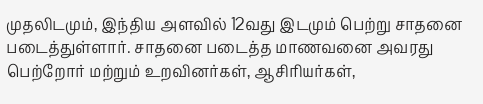முதலிடமும், இந்திய அளவில் 12வது இடமும் பெற்று சாதனை படைத்துள்ளார். சாதனை படைத்த மாணவனை அவரது பெற்றோர் மற்றும் உறவினர்கள், ஆசிரியர்கள்,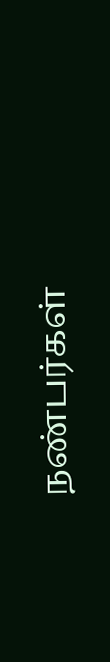நண்பர்கள்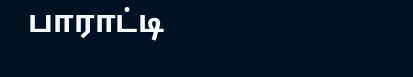பாராட்டி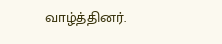வாழ்த்தினர்.